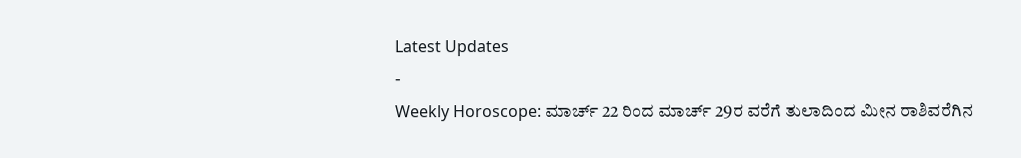Latest Updates
-
Weekly Horoscope: ಮಾರ್ಚ್ 22 ರಿಂದ ಮಾರ್ಚ್ 29ರ ವರೆಗೆ ತುಲಾದಿಂದ ಮೀನ ರಾಶಿವರೆಗಿನ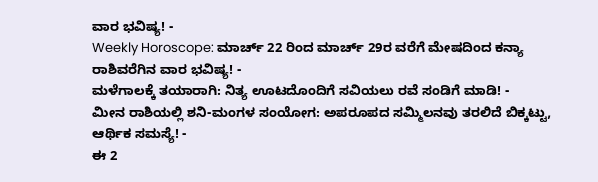ವಾರ ಭವಿಷ್ಯ! -
Weekly Horoscope: ಮಾರ್ಚ್ 22 ರಿಂದ ಮಾರ್ಚ್ 29ರ ವರೆಗೆ ಮೇಷದಿಂದ ಕನ್ಯಾ ರಾಶಿವರೆಗಿನ ವಾರ ಭವಿಷ್ಯ! -
ಮಳೆಗಾಲಕ್ಕೆ ತಯಾರಾಗಿ: ನಿತ್ಯ ಊಟದೊಂದಿಗೆ ಸವಿಯಲು ರವೆ ಸಂಡಿಗೆ ಮಾಡಿ! -
ಮೀನ ರಾಶಿಯಲ್ಲಿ ಶನಿ-ಮಂಗಳ ಸಂಯೋಗ: ಅಪರೂಪದ ಸಮ್ಮಿಲನವು ತರಲಿದೆ ಬಿಕ್ಕಟ್ಟು, ಆರ್ಥಿಕ ಸಮಸ್ಯೆ! -
ಈ 2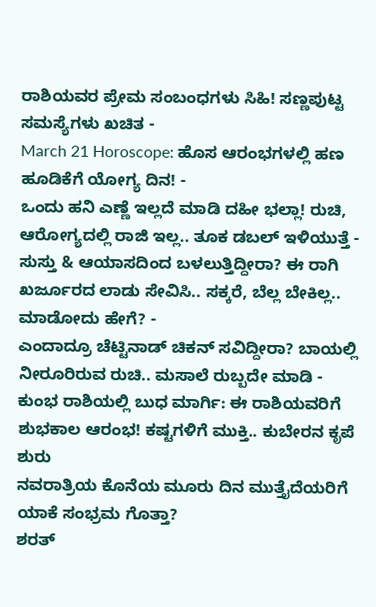ರಾಶಿಯವರ ಪ್ರೇಮ ಸಂಬಂಧಗಳು ಸಿಹಿ! ಸಣ್ಣಪುಟ್ಟ ಸಮಸ್ಯೆಗಳು ಖಚಿತ -
March 21 Horoscope: ಹೊಸ ಆರಂಭಗಳಲ್ಲಿ ಹಣ ಹೂಡಿಕೆಗೆ ಯೋಗ್ಯ ದಿನ! -
ಒಂದು ಹನಿ ಎಣ್ಣೆ ಇಲ್ಲದೆ ಮಾಡಿ ದಹೀ ಭಲ್ಲಾ! ರುಚಿ, ಆರೋಗ್ಯದಲ್ಲಿ ರಾಜಿ ಇಲ್ಲ.. ತೂಕ ಡಬಲ್ ಇಳಿಯುತ್ತೆ -
ಸುಸ್ತು & ಆಯಾಸದಿಂದ ಬಳಲುತ್ತಿದ್ದೀರಾ? ಈ ರಾಗಿ ಖರ್ಜೂರದ ಲಾಡು ಸೇವಿಸಿ.. ಸಕ್ಕರೆ, ಬೆಲ್ಲ ಬೇಕಿಲ್ಲ.. ಮಾಡೋದು ಹೇಗೆ? -
ಎಂದಾದ್ರೂ ಚೆಟ್ಟಿನಾಡ್ ಚಿಕನ್ ಸವಿದ್ದೀರಾ? ಬಾಯಲ್ಲಿ ನೀರೂರಿರುವ ರುಚಿ.. ಮಸಾಲೆ ರುಬ್ಬದೇ ಮಾಡಿ -
ಕುಂಭ ರಾಶಿಯಲ್ಲಿ ಬುಧ ಮಾರ್ಗಿ: ಈ ರಾಶಿಯವರಿಗೆ ಶುಭಕಾಲ ಆರಂಭ! ಕಷ್ಟಗಳಿಗೆ ಮುಕ್ತಿ.. ಕುಬೇರನ ಕೃಪೆ ಶುರು
ನವರಾತ್ರಿಯ ಕೊನೆಯ ಮೂರು ದಿನ ಮುತ್ತೈದೆಯರಿಗೆ ಯಾಕೆ ಸಂಭ್ರಮ ಗೊತ್ತಾ?
ಶರತ್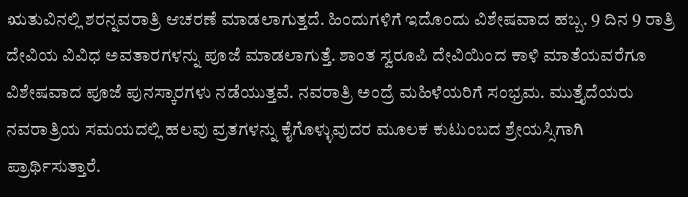ಋತುವಿನಲ್ಲಿ ಶರನ್ನವರಾತ್ರಿ ಆಚರಣೆ ಮಾಡಲಾಗುತ್ತದೆ. ಹಿಂದುಗಳಿಗೆ ಇದೊಂದು ವಿಶೇಷವಾದ ಹಬ್ಬ. 9 ದಿನ 9 ರಾತ್ರಿ ದೇವಿಯ ವಿವಿಧ ಅವತಾರಗಳನ್ನು ಪೂಜೆ ಮಾಡಲಾಗುತ್ತೆ. ಶಾಂತ ಸ್ವರೂಪಿ ದೇವಿಯಿಂದ ಕಾಳಿ ಮಾತೆಯವರೆಗೂ ವಿಶೇಷವಾದ ಪೂಜೆ ಪುನಸ್ಕಾರಗಳು ನಡೆಯುತ್ತವೆ. ನವರಾತ್ರಿ ಅಂದ್ರೆ ಮಹಿಳೆಯರಿಗೆ ಸಂಭ್ರಮ. ಮುತ್ತೈದೆಯರು ನವರಾತ್ರಿಯ ಸಮಯದಲ್ಲಿ ಹಲವು ವ್ರತಗಳನ್ನು ಕೈಗೊಳ್ಳುವುದರ ಮೂಲಕ ಕುಟುಂಬದ ಶ್ರೇಯಸ್ಸಿಗಾಗಿ ಪ್ರಾರ್ಥಿಸುತ್ತಾರೆ.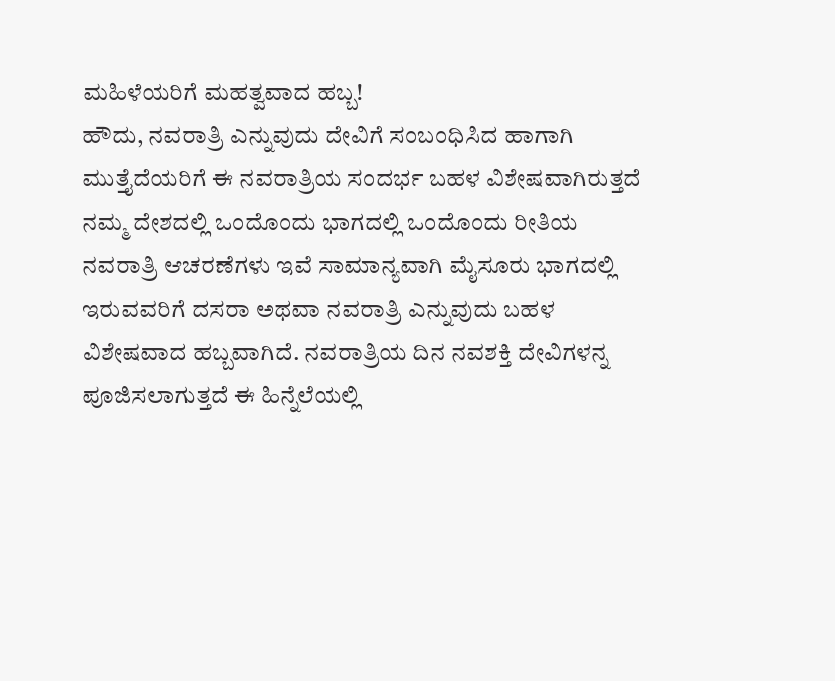ಮಹಿಳೆಯರಿಗೆ ಮಹತ್ವವಾದ ಹಬ್ಬ!
ಹೌದು, ನವರಾತ್ರಿ ಎನ್ನುವುದು ದೇವಿಗೆ ಸಂಬಂಧಿಸಿದ ಹಾಗಾಗಿ ಮುತ್ತೈದೆಯರಿಗೆ ಈ ನವರಾತ್ರಿಯ ಸಂದರ್ಭ ಬಹಳ ವಿಶೇಷವಾಗಿರುತ್ತದೆ ನಮ್ಮ ದೇಶದಲ್ಲಿ ಒಂದೊಂದು ಭಾಗದಲ್ಲಿ ಒಂದೊಂದು ರೀತಿಯ ನವರಾತ್ರಿ ಆಚರಣೆಗಳು ಇವೆ ಸಾಮಾನ್ಯವಾಗಿ ಮೈಸೂರು ಭಾಗದಲ್ಲಿ ಇರುವವರಿಗೆ ದಸರಾ ಅಥವಾ ನವರಾತ್ರಿ ಎನ್ನುವುದು ಬಹಳ ವಿಶೇಷವಾದ ಹಬ್ಬವಾಗಿದೆ. ನವರಾತ್ರಿಯ ದಿನ ನವಶಕ್ತಿ ದೇವಿಗಳನ್ನ ಪೂಜಿಸಲಾಗುತ್ತದೆ ಈ ಹಿನ್ನೆಲೆಯಲ್ಲಿ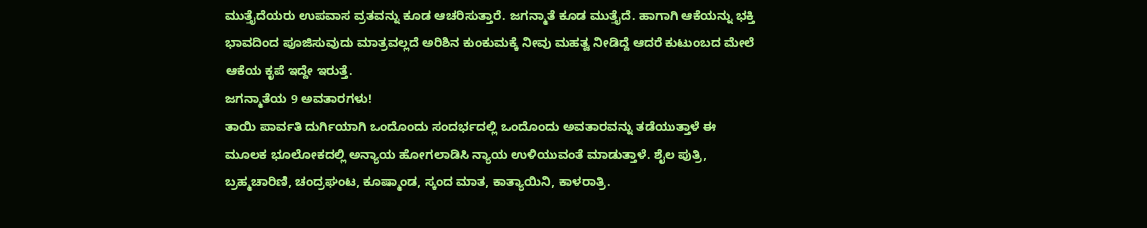ಮುತ್ತೈದೆಯರು ಉಪವಾಸ ವ್ರತವನ್ನು ಕೂಡ ಆಚರಿಸುತ್ತಾರೆ. ಜಗನ್ಮಾತೆ ಕೂಡ ಮುತ್ತೈದೆ. ಹಾಗಾಗಿ ಆಕೆಯನ್ನು ಭಕ್ತಿ ಭಾವದಿಂದ ಪೂಜಿಸುವುದು ಮಾತ್ರವಲ್ಲದೆ ಅರಿಶಿನ ಕುಂಕುಮಕ್ಕೆ ನೀವು ಮಹತ್ವ ನೀಡಿದ್ದೆ ಆದರೆ ಕುಟುಂಬದ ಮೇಲೆ ಆಕೆಯ ಕೃಪೆ ಇದ್ದೇ ಇರುತ್ತೆ.
ಜಗನ್ಮಾತೆಯ 9 ಅವತಾರಗಳು!
ತಾಯಿ ಪಾರ್ವತಿ ದುರ್ಗಿಯಾಗಿ ಒಂದೊಂದು ಸಂದರ್ಭದಲ್ಲಿ ಒಂದೊಂದು ಅವತಾರವನ್ನು ತಡೆಯುತ್ತಾಳೆ ಈ ಮೂಲಕ ಭೂಲೋಕದಲ್ಲಿ ಅನ್ಯಾಯ ಹೋಗಲಾಡಿಸಿ ನ್ಯಾಯ ಉಳಿಯುವಂತೆ ಮಾಡುತ್ತಾಳೆ. ಶೈಲ ಪುತ್ರಿ, ಬ್ರಹ್ಮಚಾರಿಣಿ, ಚಂದ್ರಘಂಟ, ಕೂಷ್ಮಾಂಡ, ಸ್ಕಂದ ಮಾತ, ಕಾತ್ಯಾಯಿನಿ, ಕಾಳರಾತ್ರಿ.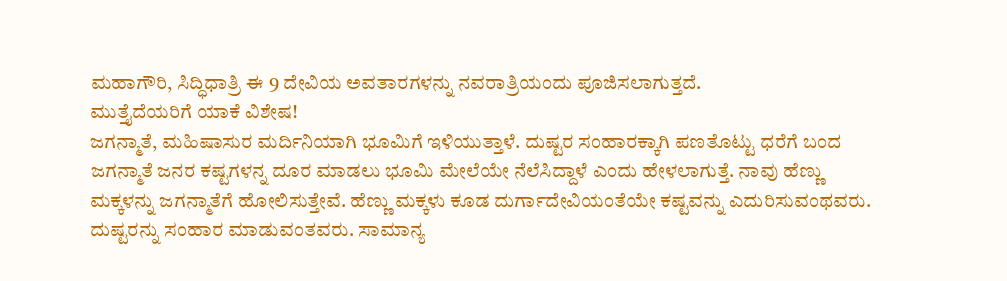ಮಹಾಗೌರಿ, ಸಿದ್ಧಿಧಾತ್ರಿ ಈ 9 ದೇವಿಯ ಅವತಾರಗಳನ್ನು ನವರಾತ್ರಿಯಂದು ಪೂಜಿಸಲಾಗುತ್ತದೆ.
ಮುತ್ತೈದೆಯರಿಗೆ ಯಾಕೆ ವಿಶೇಷ!
ಜಗನ್ಮಾತೆ, ಮಹಿಷಾಸುರ ಮರ್ದಿನಿಯಾಗಿ ಭೂಮಿಗೆ ಇಳಿಯುತ್ತಾಳೆ. ದುಷ್ಟರ ಸಂಹಾರಕ್ಕಾಗಿ ಪಣತೊಟ್ಟು ಧರೆಗೆ ಬಂದ ಜಗನ್ಮಾತೆ ಜನರ ಕಷ್ಟಗಳನ್ನ ದೂರ ಮಾಡಲು ಭೂಮಿ ಮೇಲೆಯೇ ನೆಲೆಸಿದ್ದಾಳೆ ಎಂದು ಹೇಳಲಾಗುತ್ತೆ. ನಾವು ಹೆಣ್ಣು ಮಕ್ಕಳನ್ನು ಜಗನ್ಮಾತೆಗೆ ಹೋಲಿಸುತ್ತೇವೆ. ಹೆಣ್ಣು ಮಕ್ಕಳು ಕೂಡ ದುರ್ಗಾದೇವಿಯಂತೆಯೇ ಕಷ್ಟವನ್ನು ಎದುರಿಸುವಂಥವರು. ದುಷ್ಟರನ್ನು ಸಂಹಾರ ಮಾಡುವಂತವರು. ಸಾಮಾನ್ಯ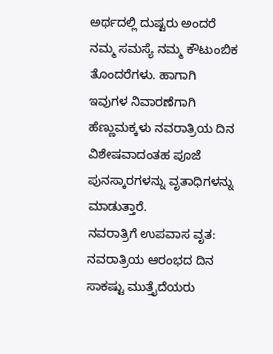ಅರ್ಥದಲ್ಲಿ ದುಷ್ಟರು ಅಂದರೆ ನಮ್ಮ ಸಮಸ್ಯೆ ನಮ್ಮ ಕೌಟುಂಬಿಕ ತೊಂದರೆಗಳು. ಹಾಗಾಗಿ ಇವುಗಳ ನಿವಾರಣೆಗಾಗಿ ಹೆಣ್ಣುಮಕ್ಕಳು ನವರಾತ್ರಿಯ ದಿನ ವಿಶೇಷವಾದಂತಹ ಪೂಜೆ ಪುನಸ್ಕಾರಗಳನ್ನು ವೃತಾಧಿಗಳನ್ನು ಮಾಡುತ್ತಾರೆ.
ನವರಾತ್ರಿಗೆ ಉಪವಾಸ ವೃತ:
ನವರಾತ್ರಿಯ ಆರಂಭದ ದಿನ ಸಾಕಷ್ಟು ಮುತ್ತೈದೆಯರು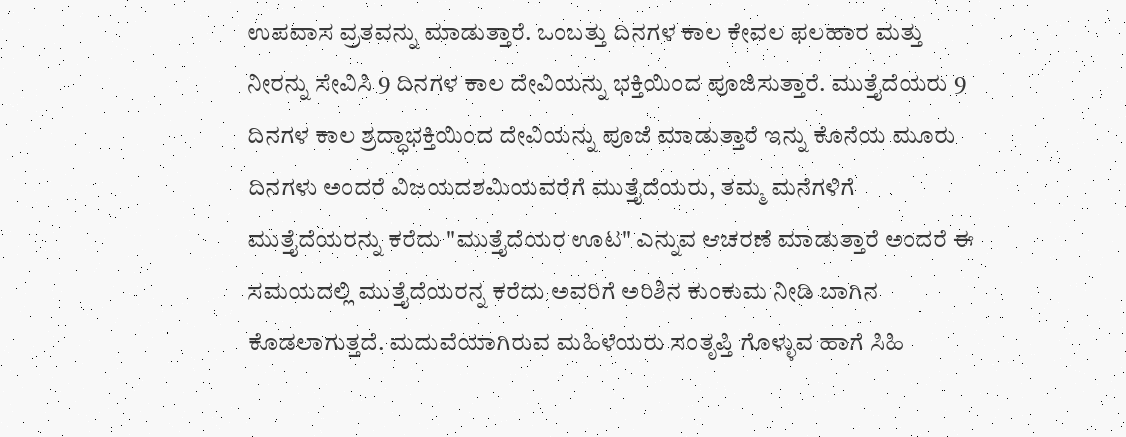ಉಪವಾಸ ವ್ರತವನ್ನು ಮಾಡುತ್ತಾರೆ. ಒಂಬತ್ತು ದಿನಗಳ ಕಾಲ ಕೇವಲ ಫಲಹಾರ ಮತ್ತು ನೀರನ್ನು ಸೇವಿಸಿ 9 ದಿನಗಳ ಕಾಲ ದೇವಿಯನ್ನು ಭಕ್ತಿಯಿಂದ ಪೂಜಿಸುತ್ತಾರೆ. ಮುತ್ತೈದೆಯರು 9 ದಿನಗಳ ಕಾಲ ಶ್ರದ್ಧಾಭಕ್ತಿಯಿಂದ ದೇವಿಯನ್ನು ಪೂಜೆ ಮಾಡುತ್ತಾರೆ ಇನ್ನು ಕೊನೆಯ ಮೂರು ದಿನಗಳು ಅಂದರೆ ವಿಜಯದಶಮಿಯವರೆಗೆ ಮುತ್ತೈದೆಯರು, ತಮ್ಮ ಮನೆಗಳಿಗೆ ಮುತ್ತೈದೆಯರನ್ನು ಕರೆದು "ಮುತ್ತೈದೆಯರ ಊಟ" ಎನ್ನುವ ಆಚರಣೆ ಮಾಡುತ್ತಾರೆ ಅಂದರೆ ಈ ಸಮಯದಲ್ಲಿ ಮುತ್ತೈದೆಯರನ್ನ ಕರೆದು ಅವರಿಗೆ ಅರಿಶಿನ ಕುಂಕುಮ ನೀಡಿ ಬಾಗಿನ ಕೊಡಲಾಗುತ್ತದೆ. ಮದುವೆಯಾಗಿರುವ ಮಹಿಳೆಯರು ಸಂತೃಪ್ತಿ ಗೊಳ್ಳುವ ಹಾಗೆ ಸಿಹಿ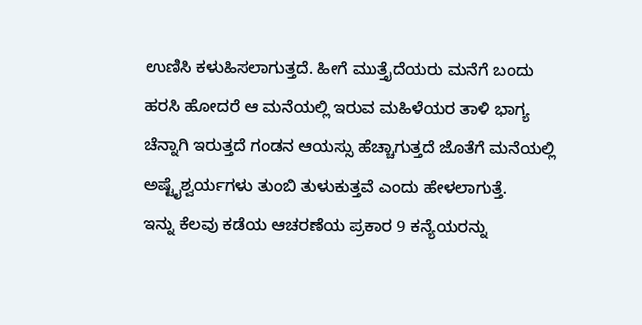ಉಣಿಸಿ ಕಳುಹಿಸಲಾಗುತ್ತದೆ. ಹೀಗೆ ಮುತ್ತೈದೆಯರು ಮನೆಗೆ ಬಂದು ಹರಸಿ ಹೋದರೆ ಆ ಮನೆಯಲ್ಲಿ ಇರುವ ಮಹಿಳೆಯರ ತಾಳಿ ಭಾಗ್ಯ ಚೆನ್ನಾಗಿ ಇರುತ್ತದೆ ಗಂಡನ ಆಯಸ್ಸು ಹೆಚ್ಚಾಗುತ್ತದೆ ಜೊತೆಗೆ ಮನೆಯಲ್ಲಿ ಅಷ್ಟೈಶ್ವರ್ಯಗಳು ತುಂಬಿ ತುಳುಕುತ್ತವೆ ಎಂದು ಹೇಳಲಾಗುತ್ತೆ.
ಇನ್ನು ಕೆಲವು ಕಡೆಯ ಆಚರಣೆಯ ಪ್ರಕಾರ 9 ಕನ್ಯೆಯರನ್ನು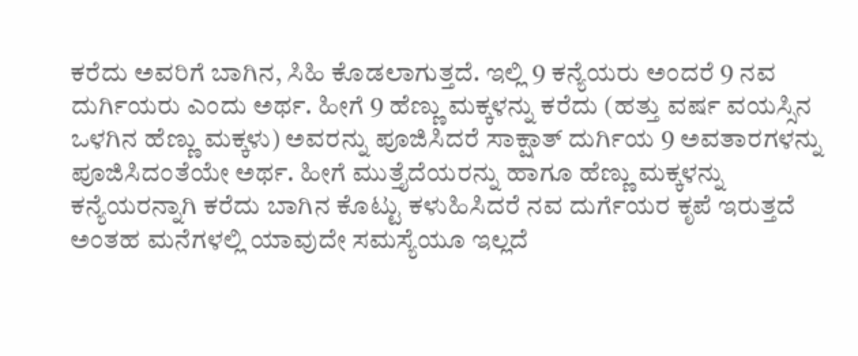ಕರೆದು ಅವರಿಗೆ ಬಾಗಿನ, ಸಿಹಿ ಕೊಡಲಾಗುತ್ತದೆ. ಇಲ್ಲಿ 9 ಕನ್ಯೆಯರು ಅಂದರೆ 9 ನವ ದುರ್ಗಿಯರು ಎಂದು ಅರ್ಥ. ಹೀಗೆ 9 ಹೆಣ್ಣು ಮಕ್ಕಳನ್ನು ಕರೆದು (ಹತ್ತು ವರ್ಷ ವಯಸ್ಸಿನ ಒಳಗಿನ ಹೆಣ್ಣು ಮಕ್ಕಳು) ಅವರನ್ನು ಪೂಜಿಸಿದರೆ ಸಾಕ್ಷಾತ್ ದುರ್ಗಿಯ 9 ಅವತಾರಗಳನ್ನು ಪೂಜಿಸಿದಂತೆಯೇ ಅರ್ಥ. ಹೀಗೆ ಮುತ್ತೈದೆಯರನ್ನು ಹಾಗೂ ಹೆಣ್ಣು ಮಕ್ಕಳನ್ನು ಕನ್ಯೆಯರನ್ನಾಗಿ ಕರೆದು ಬಾಗಿನ ಕೊಟ್ಟು ಕಳುಹಿಸಿದರೆ ನವ ದುರ್ಗೆಯರ ಕೃಪೆ ಇರುತ್ತದೆ ಅಂತಹ ಮನೆಗಳಲ್ಲಿ ಯಾವುದೇ ಸಮಸ್ಯೆಯೂ ಇಲ್ಲದೆ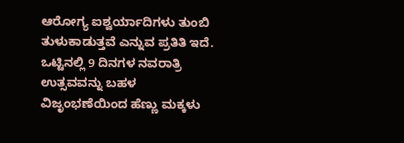ಆರೋಗ್ಯ ಐಶ್ವರ್ಯಾದಿಗಳು ತುಂಬಿ ತುಳುಕಾಡುತ್ತವೆ ಎನ್ನುವ ಪ್ರತಿತಿ ಇದೆ.
ಒಟ್ಟಿನಲ್ಲಿ 9 ದಿನಗಳ ನವರಾತ್ರಿ ಉತ್ಸವವನ್ನು ಬಹಳ ವಿಜೃಂಭಣೆಯಿಂದ ಹೆಣ್ಣು ಮಕ್ಕಳು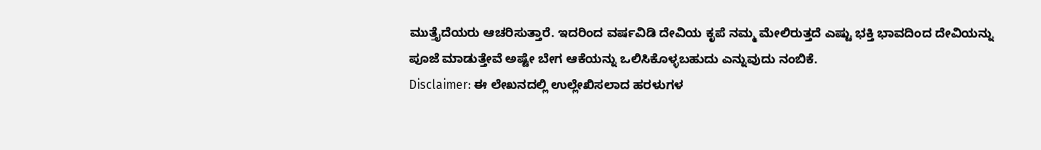ಮುತ್ತೈದೆಯರು ಆಚರಿಸುತ್ತಾರೆ. ಇದರಿಂದ ವರ್ಷವಿಡಿ ದೇವಿಯ ಕೃಪೆ ನಮ್ಮ ಮೇಲಿರುತ್ತದೆ ಎಷ್ಟು ಭಕ್ತಿ ಭಾವದಿಂದ ದೇವಿಯನ್ನು ಪೂಜೆ ಮಾಡುತ್ತೇವೆ ಅಷ್ಟೇ ಬೇಗ ಆಕೆಯನ್ನು ಒಲಿಸಿಕೊಳ್ಳಬಹುದು ಎನ್ನುವುದು ನಂಬಿಕೆ.
Disclaimer: ಈ ಲೇಖನದಲ್ಲಿ ಉಲ್ಲೇಖಿಸಲಾದ ಹರಳುಗಳ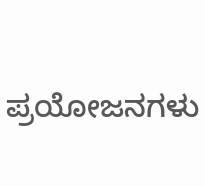ಪ್ರಯೋಜನಗಳು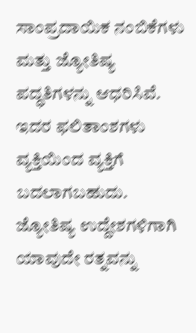ಸಾಂಪ್ರದಾಯಿಕ ನಂಬಿಕೆಗಳು ಮತ್ತು ಜ್ಯೋತಿಷ್ಯ ಪದ್ಧತಿಗಳನ್ನು ಆಧರಿಸಿವೆ. ಇದರ ಫಲಿತಾಂಶಗಳು ವ್ಯಕ್ತಿಯಿಂದ ವ್ಯಕ್ತಿಗೆ ಬದಲಾಗಬಹುದು. ಜ್ಯೋತಿಷ್ಯ ಉದ್ದೇಶಗಳಿಗಾಗಿ ಯಾವುದೇ ರತ್ನವನ್ನು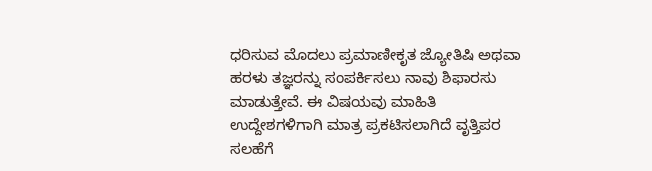ಧರಿಸುವ ಮೊದಲು ಪ್ರಮಾಣೀಕೃತ ಜ್ಯೋತಿಷಿ ಅಥವಾ ಹರಳು ತಜ್ಞರನ್ನು ಸಂಪರ್ಕಿಸಲು ನಾವು ಶಿಫಾರಸು ಮಾಡುತ್ತೇವೆ. ಈ ವಿಷಯವು ಮಾಹಿತಿ ಉದ್ದೇಶಗಳಿಗಾಗಿ ಮಾತ್ರ ಪ್ರಕಟಿಸಲಾಗಿದೆ ವೃತ್ತಿಪರ ಸಲಹೆಗೆ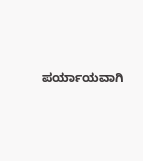ಪರ್ಯಾಯವಾಗಿ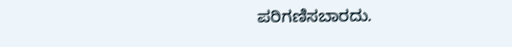ಪರಿಗಣಿಸಬಾರದು.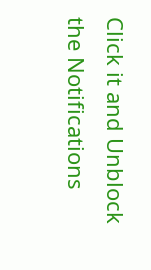Click it and Unblock the Notifications